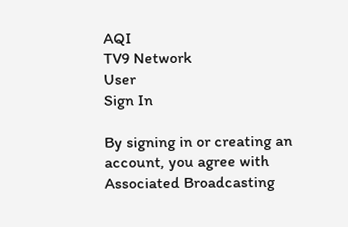AQI
TV9 Network
User
Sign In

By signing in or creating an account, you agree with Associated Broadcasting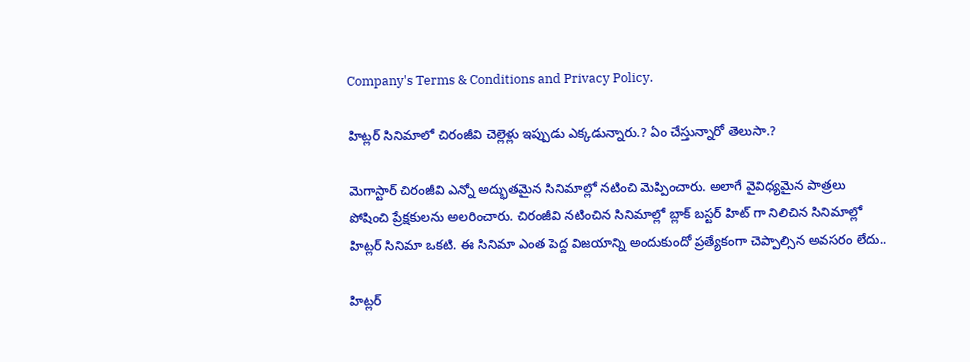Company's Terms & Conditions and Privacy Policy.

హిట్లర్ సినిమాలో చిరంజీవి చెల్లెళ్లు ఇప్పుడు ఎక్కడున్నారు.? ఏం చేస్తున్నారో తెలుసా.?

మెగాస్టార్ చిరంజీవి ఎన్నో అద్భుతమైన సినిమాల్లో నటించి మెప్పించారు. అలాగే వైవిధ్యమైన పాత్రలు పోషించి ప్రేక్షకులను అలరించారు. చిరంజీవి నటించిన సినిమాల్లో బ్లాక్ బస్టర్ హిట్ గా నిలిచిన సినిమాల్లో హిట్లర్ సినిమా ఒకటి. ఈ సినిమా ఎంత పెద్ద విజయాన్ని అందుకుందో ప్రత్యేకంగా చెప్పాల్సిన అవసరం లేదు..

హిట్లర్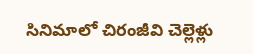సినిమాలో చిరంజీవి చెల్లెళ్లు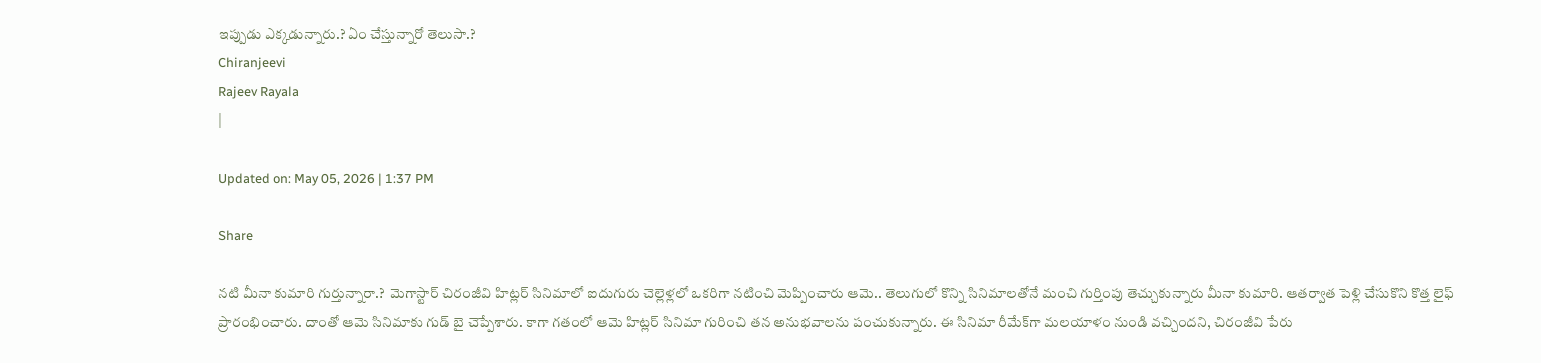ఇప్పుడు ఎక్కడున్నారు.? ఏం చేస్తున్నారో తెలుసా.?
Chiranjeevi
Rajeev Rayala
|

Updated on: May 05, 2026 | 1:37 PM

Share

నటి మీనా కుమారి గుర్తున్నారా.?  మెగాస్టార్ చిరంజీవి హిట్లర్ సినిమాలో ఐదుగురు చెల్లెళ్లలో ఒకరిగా నటించి మెప్పించారు ఆమె.. తెలుగులో కొన్ని సినిమాలతోనే మంచి గుర్తింపు తెచ్చుకున్నారు మీనా కుమారి. ఆతర్వాత పెళ్లి చేసుకొని కొత్త లైఫ్ ప్రారంభించారు. దాంతో ఆమె సినిమాకు గుడ్ బై చెప్పేశారు. కాగా గతంలో ఆమె హిట్లర్ సినిమా గురించి తన అనుభవాలను పంచుకున్నారు. ఈ సినిమా రీమేక్‌గా మలయాళం నుండి వచ్చిందని, చిరంజీవి పేరు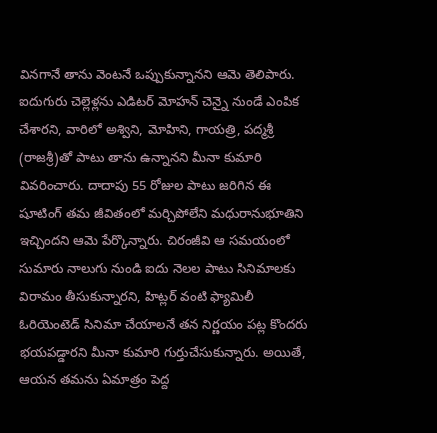వినగానే తాను వెంటనే ఒప్పుకున్నానని ఆమె తెలిపారు. ఐదుగురు చెల్లెళ్లను ఎడిటర్ మోహన్ చెన్నై నుండే ఎంపిక చేశారని, వారిలో అశ్విని, మోహిని, గాయత్రి, పద్మశ్రీ (రాజశ్రీ)తో పాటు తాను ఉన్నానని మీనా కుమారి వివరించారు. దాదాపు 55 రోజుల పాటు జరిగిన ఈ షూటింగ్ తమ జీవితంలో మర్చిపోలేని మధురానుభూతిని ఇచ్చిందని ఆమె పేర్కొన్నారు. చిరంజీవి ఆ సమయంలో సుమారు నాలుగు నుండి ఐదు నెలల పాటు సినిమాలకు విరామం తీసుకున్నారని, హిట్లర్ వంటి ఫ్యామిలీ ఓరియెంటెడ్ సినిమా చేయాలనే తన నిర్ణయం పట్ల కొందరు భయపడ్డారని మీనా కుమారి గుర్తుచేసుకున్నారు. అయితే, ఆయన తమను ఏమాత్రం పెద్ద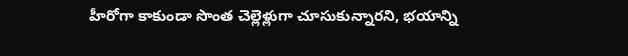హీరోగా కాకుండా సొంత చెల్లెళ్లుగా చూసుకున్నారని, భయాన్ని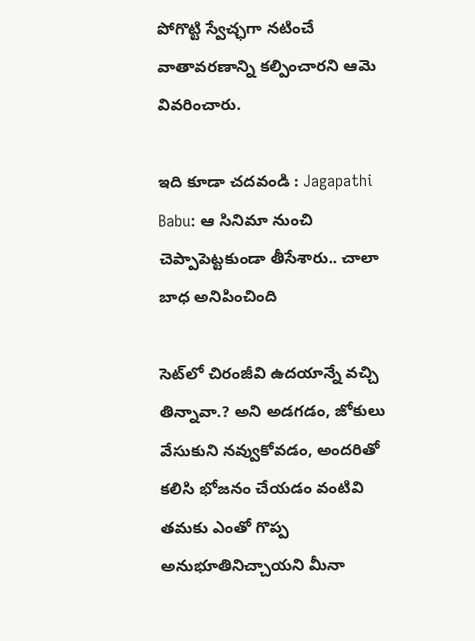పోగొట్టి స్వేచ్ఛగా నటించే వాతావరణాన్ని కల్పించారని ఆమె వివరించారు.

ఇది కూడా చదవండి : Jagapathi Babu: ఆ సినిమా నుంచి చెప్పాపెట్టకుండా తీసేశారు.. చాలా బాధ అనిపించింది

సెట్‌లో చిరంజీవి ఉదయాన్నే వచ్చి తిన్నావా.? అని అడగడం, జోకులు వేసుకుని నవ్వుకోవడం, అందరితో కలిసి భోజనం చేయడం వంటివి తమకు ఎంతో గొప్ప అనుభూతినిచ్చాయని మీనా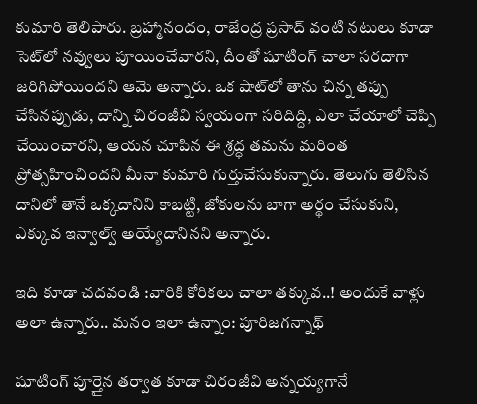కుమారి తెలిపారు. బ్రహ్మానందం, రాజేంద్ర ప్రసాద్ వంటి నటులు కూడా సెట్‌లో నవ్వులు పూయించేవారని, దీంతో షూటింగ్ చాలా సరదాగా జరిగిపోయిందని ఆమె అన్నారు. ఒక షాట్‌లో తాను చిన్న తప్పు చేసినప్పుడు, దాన్ని చిరంజీవి స్వయంగా సరిదిద్ది, ఎలా చేయాలో చెప్పి చేయించారని, ఆయన చూపిన ఈ శ్రద్ధ తమను మరింత ప్రోత్సహించిందని మీనా కుమారి గుర్తుచేసుకున్నారు. తెలుగు తెలిసిన దానిలో తానే ఒక్కదానిని కాబట్టి, జోకులను బాగా అర్థం చేసుకుని, ఎక్కువ ఇన్వాల్వ్ అయ్యేదానినని అన్నారు.

ఇది కూడా చదవండి :వారికి కోరికలు చాలా తక్కువ..! అందుకే వాళ్లు అలా ఉన్నారు.. మనం ఇలా ఉన్నాం: పూరిజగన్నాథ్

షూటింగ్ పూర్తైన తర్వాత కూడా చిరంజీవి అన్నయ్యగానే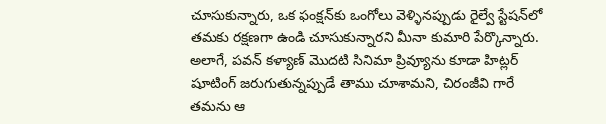చూసుకున్నారు, ఒక ఫంక్షన్‌కు ఒంగోలు వెళ్ళినప్పుడు రైల్వే స్టేషన్‌లో తమకు రక్షణగా ఉండి చూసుకున్నారని మీనా కుమారి పేర్కొన్నారు. అలాగే, పవన్ కళ్యాణ్ మొదటి సినిమా ప్రివ్యూను కూడా హిట్లర్ షూటింగ్ జరుగుతున్నప్పుడే తాము చూశామని, చిరంజీవి గారే తమను ఆ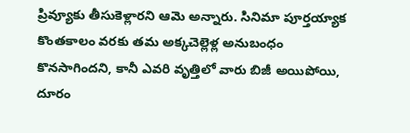ప్రివ్యూకు తీసుకెళ్లారని ఆమె అన్నారు. సినిమా పూర్తయ్యాక కొంతకాలం వరకు తమ అక్కచెల్లెళ్ల అనుబంధం కొనసాగిందని, కానీ ఎవరి వృత్తిలో వారు బిజీ అయిపోయి, దూరం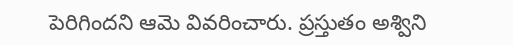పెరిగిందని ఆమె వివరించారు. ప్రస్తుతం అశ్విని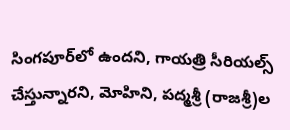సింగపూర్‌లో ఉందని, గాయత్రి సీరియల్స్ చేస్తున్నారని, మోహిని, పద్మశ్రీ (రాజశ్రీ)ల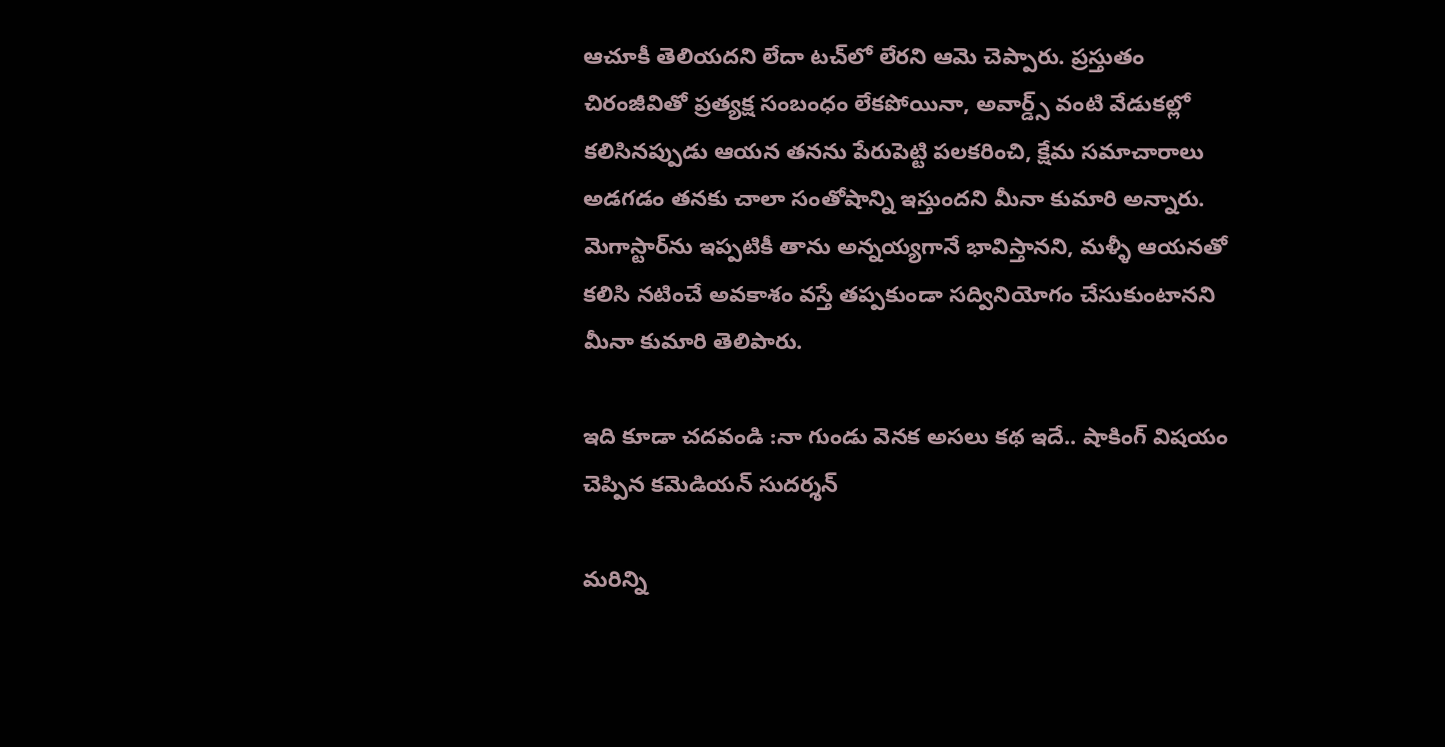ఆచూకీ తెలియదని లేదా టచ్‌లో లేరని ఆమె చెప్పారు. ప్రస్తుతం చిరంజీవితో ప్రత్యక్ష సంబంధం లేకపోయినా, అవార్డ్స్ వంటి వేడుకల్లో కలిసినప్పుడు ఆయన తనను పేరుపెట్టి పలకరించి, క్షేమ సమాచారాలు అడగడం తనకు చాలా సంతోషాన్ని ఇస్తుందని మీనా కుమారి అన్నారు. మెగాస్టార్‌ను ఇప్పటికీ తాను అన్నయ్యగానే భావిస్తానని, మళ్ళీ ఆయనతో కలిసి నటించే అవకాశం వస్తే తప్పకుండా సద్వినియోగం చేసుకుంటానని మీనా కుమారి తెలిపారు.

ఇది కూడా చదవండి :నా గుండు వెనక అసలు కథ ఇదే.. షాకింగ్ విషయం చెప్పిన కమెడియన్ సుదర్శన్

మరిన్ని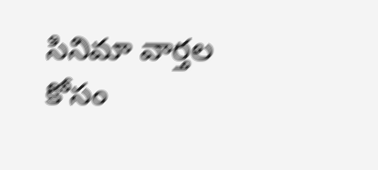సినిమా వార్తల కోసం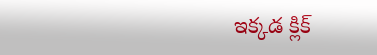ఇక్కడ క్లిక్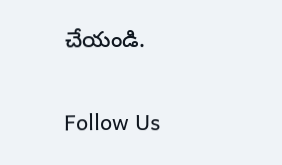చేయండి.

Follow Us